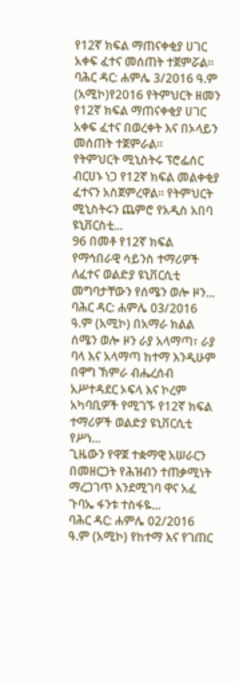የ12ኛ ክፍል ማጠናቀቂያ ሀገር አቀፍ ፈተና መሰጠት ተጀምሯል።
ባሕር ዳር: ሐምሌ 3/2016 ዓ.ም (አሚኮ)የ2016 የትምህርት ዘመን የ12ኛ ክፍል ማጠናቀቂያ ሀገር አቀፍ ፈተና በወረቀት እና በኦላይን መሰጠት ተጀምራል።
የትምህርት ሚኒስትሩ ፕሮፌሰር ብርሀኑ ነጋ የ12ኛ ክፍል መልቀቂያ ፈተናን አስጀምረዋል። የትምህርት ሚኒስትሩን ጨምሮ የአዲስ አበባ ዩኒቨርስቲ...
96 በመቶ የ12ኛ ክፍል የማኅበራዊ ሳይንስ ተማሪዎች ለፈተና ወልድያ ዩኒቨርሲቲ መግባታቸውን የሰሜን ወሎ ዞን...
ባሕር ዳር: ሐምሌ 03/2016 ዓ.ም (አሚኮ) በአማራ ክልል ሰሜን ወሎ ዞን ራያ አላማጣ፣ ራያ ባላ እና አላማጣ ከተማ እንዲሁም በዋግ ኽምራ ብሔረሰብ አሥተዳደር ኦፍላ እና ኮረም አካባቢዎች የሚገኙ የ12ኛ ክፍል ተማሪዎች ወልድያ ዩኒቨርሲቲ የሥነ...
ጊዜውን የዋጀ ተቋማዊ አሠራርን በመዘርጋት የሕዝብን ተጠቃሚነት ማረጋገጥ እንደሚገባ ዋና አፈ ጉባኤ ፋንቱ ተስፋዬ...
ባሕር ዳር: ሐምሌ 02/2016 ዓ.ም (አሚኮ) የከተማ እና የገጠር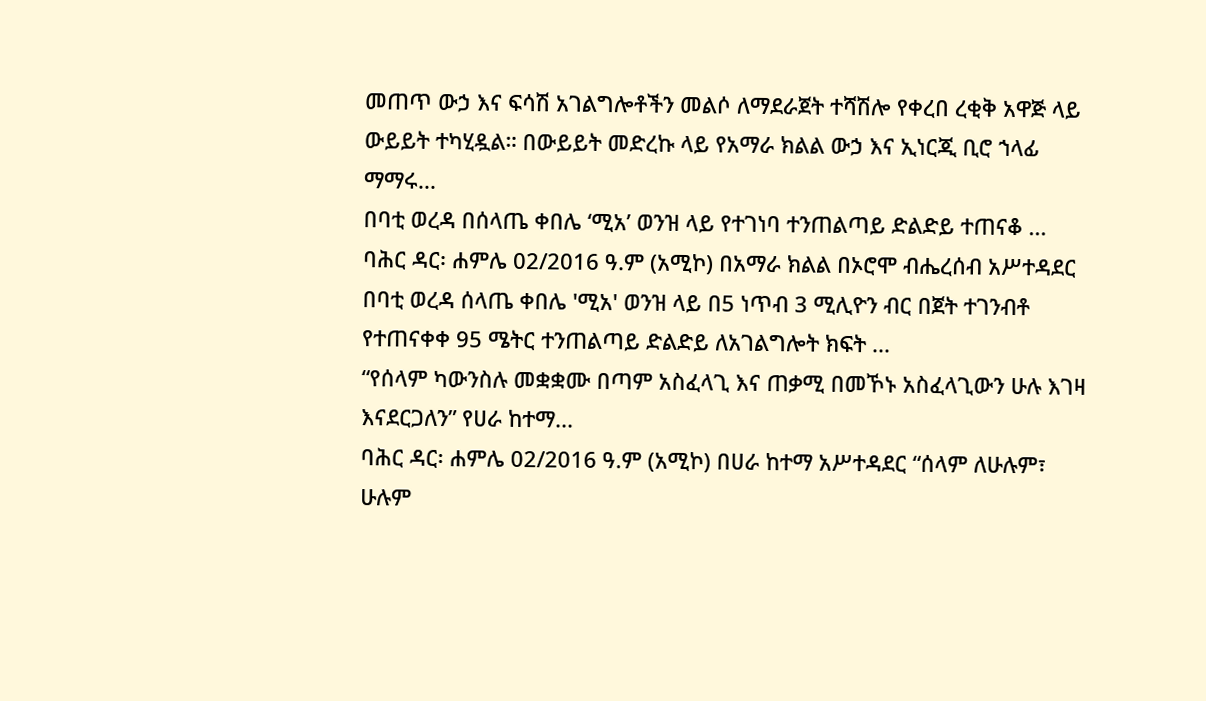መጠጥ ውኃ እና ፍሳሽ አገልግሎቶችን መልሶ ለማደራጀት ተሻሽሎ የቀረበ ረቂቅ አዋጅ ላይ ውይይት ተካሂዷል። በውይይት መድረኩ ላይ የአማራ ክልል ውኃ እና ኢነርጂ ቢሮ ኀላፊ ማማሩ...
በባቲ ወረዳ በሰላጤ ቀበሌ ‘ሚአ’ ወንዝ ላይ የተገነባ ተንጠልጣይ ድልድይ ተጠናቆ ...
ባሕር ዳር፡ ሐምሌ 02/2016 ዓ.ም (አሚኮ) በአማራ ክልል በኦሮሞ ብሔረሰብ አሥተዳደር በባቲ ወረዳ ሰላጤ ቀበሌ 'ሚአ' ወንዝ ላይ በ5 ነጥብ 3 ሚሊዮን ብር በጀት ተገንብቶ የተጠናቀቀ 95 ሜትር ተንጠልጣይ ድልድይ ለአገልግሎት ክፍት ...
“የሰላም ካውንስሉ መቋቋሙ በጣም አስፈላጊ እና ጠቃሚ በመኾኑ አስፈላጊውን ሁሉ እገዛ እናደርጋለን” የሀራ ከተማ...
ባሕር ዳር፡ ሐምሌ 02/2016 ዓ.ም (አሚኮ) በሀራ ከተማ አሥተዳደር “ሰላም ለሁሉም፣ ሁሉም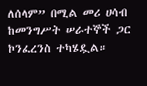ለሰላም” በሚል መሪ ሀሳብ ከመንግሥት ሠራተኞች ጋር ኮንፈረንስ ተካሄዷል።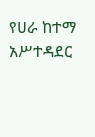የሀራ ከተማ አሥተዳደር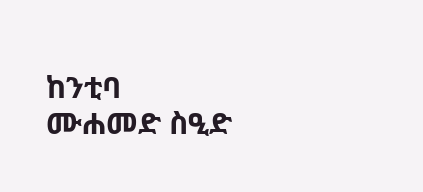ከንቲባ ሙሐመድ ስዒድ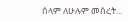ሰላም ለሁሉም መሰረት...